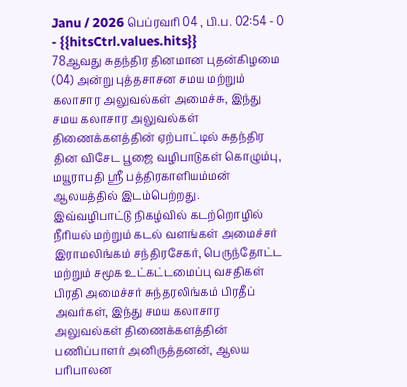Janu / 2026 பெப்ரவரி 04 , பி.ப. 02:54 - 0 - {{hitsCtrl.values.hits}}
78ஆவது சுதந்திர தினமான புதன்கிழமை (04) அன்று புத்தசாசன சமய மற்றும் கலாசார அலுவல்கள் அமைச்சு, இந்து சமய கலாசார அலுவல்கள் திணைக்களத்தின் ஏற்பாட்டில் சுதந்திர தின விசேட பூஜை வழிபாடுகள் கொழும்பு, மயூராபதி ஸ்ரீ பத்திரகாளியம்மன் ஆலயத்தில் இடம்பெற்றது.
இவ்வழிபாட்டு நிகழ்வில் கடற்றொழில் நீரியல் மற்றும் கடல் வளங்கள் அமைச்சர் இராமலிங்கம் சந்திரசேகர், பெருந்தோட்ட மற்றும் சமூக உட்கட்டமைப்பு வசதிகள் பிரதி அமைச்சர் சுந்தரலிங்கம் பிரதீப் அவர்கள், இந்து சமய கலாசார அலுவல்கள் திணைக்களத்தின் பணிப்பாளர் அனிருத்தனன், ஆலய பரிபாலன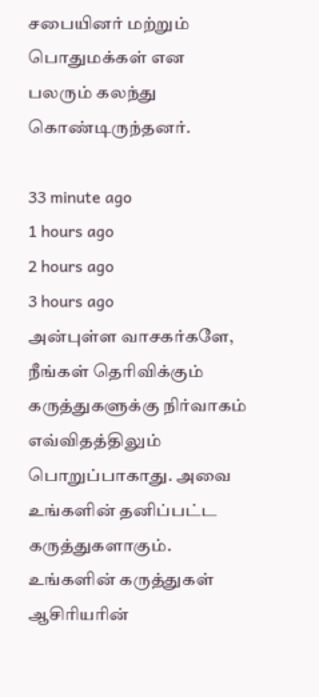சபையினர் மற்றும் பொதுமக்கள் என பலரும் கலந்து கொண்டிருந்தனர்.

33 minute ago
1 hours ago
2 hours ago
3 hours ago
அன்புள்ள வாசகர்களே,
நீங்கள் தெரிவிக்கும் கருத்துகளுக்கு நிர்வாகம் எவ்விதத்திலும் பொறுப்பாகாது. அவை உங்களின் தனிப்பட்ட கருத்துகளாகும். உங்களின் கருத்துகள் ஆசிரியரின்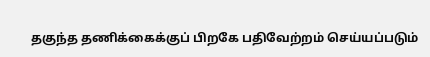தகுந்த தணிக்கைக்குப் பிறகே பதிவேற்றம் செய்யப்படும்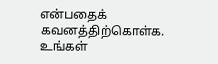என்பதைக் கவனத்திற்கொள்க. உங்கள்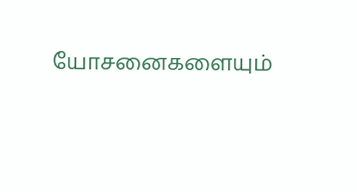யோசனைகளையும்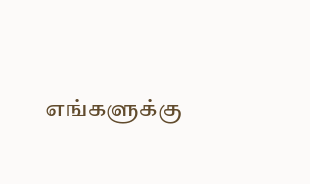எங்களுக்கு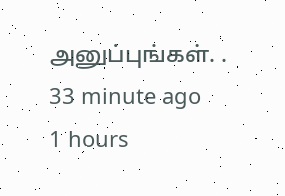அனுப்புங்கள். .
33 minute ago
1 hours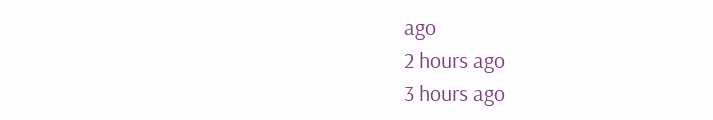ago
2 hours ago
3 hours ago